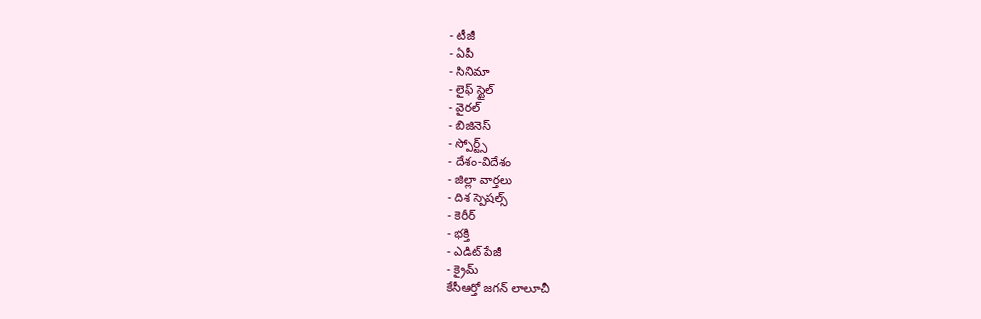- టీజీ
- ఏపీ
- సినిమా
- లైఫ్ స్టైల్
- వైరల్
- బిజినెస్
- స్పోర్ట్స్
- దేశం-విదేశం
- జిల్లా వార్తలు
- దిశ స్పెషల్స్
- కెరీర్
- భక్తి
- ఎడిట్ పేజీ
- క్రైమ్
కేసీఆర్తో జగన్ లాలూచీ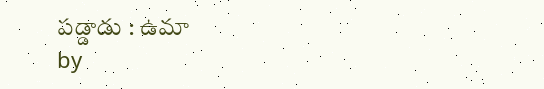పడ్డాడు : ఉమా
by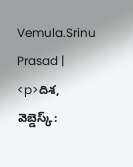Vemula.Srinu Prasad |
<p>దిశ, వెబ్డెస్క్: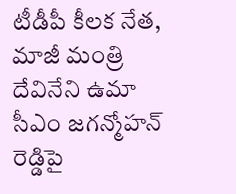టీడీపీ కీలక నేత, మాజీ మంత్రి దేవినేని ఉమా సీఎం జగన్మోహన్ రెడ్డిపై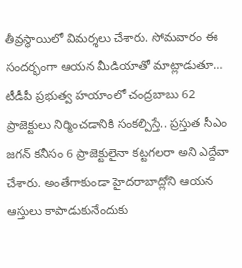తీవ్రస్థాయిలో విమర్శలు చేశారు. సోమవారం ఈ సందర్భంగా ఆయన మీడియాతో మాట్లాడుతూ… టీడీపీ ప్రభుత్వ హయాంలో చంద్రబాబు 62 ప్రాజెక్టులు నిర్మించడానికి సంకల్పిస్తే.. ప్రస్తుత సీఎం జగన్ కనీసం 6 ప్రాజెక్టులైనా కట్టగలరా అని ఎద్దేవా చేశారు. అంతేగాకుండా హైదరాబాద్లోని ఆయన ఆస్తులు కాపాడుకునేందుకు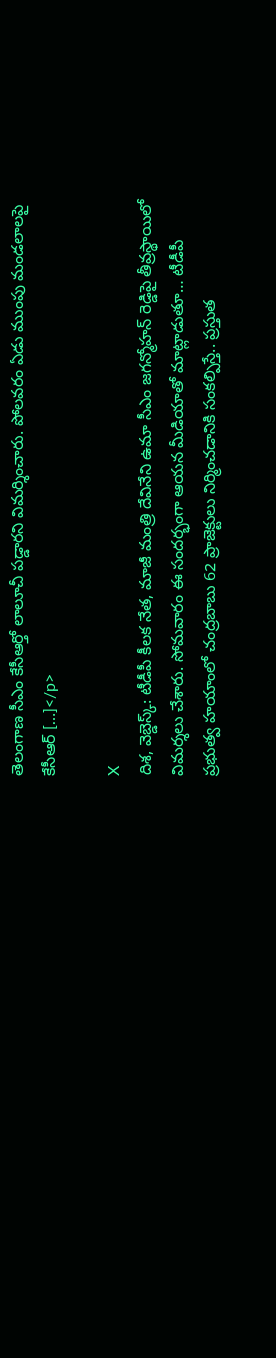తెలంగాణ సీఎం కేసీఆర్తో లాలూచీ పడ్డారని విమర్శించారు. పోలవరం ఏడు ముంపు మండలాలపై కేసీఆర్ […]</p>

X
దిశ, వెబ్డెస్క్: టీడీపీ కీలక నేత, మాజీ మంత్రి దేవినేని ఉమా సీఎం జగన్మోహన్ రెడ్డిపై తీవ్రస్థాయిలో విమర్శలు చేశారు. సోమవారం ఈ సందర్భంగా ఆయన మీడియాతో మాట్లాడుతూ… టీడీపీ ప్రభుత్వ హయాంలో చంద్రబాబు 62 ప్రాజెక్టులు నిర్మించడానికి సంకల్పిస్తే.. ప్రస్తుత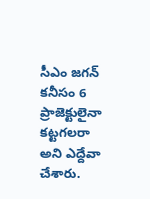సీఎం జగన్ కనీసం 6 ప్రాజెక్టులైనా కట్టగలరా అని ఎద్దేవా చేశారు.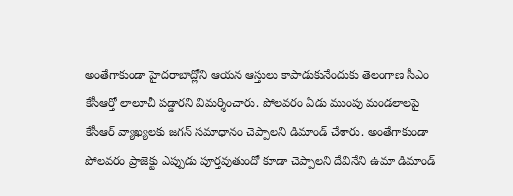అంతేగాకుండా హైదరాబాద్లోని ఆయన ఆస్తులు కాపాడుకునేందుకు తెలంగాణ సీఎం కేసీఆర్తో లాలూచీ పడ్డారని విమర్శించారు. పోలవరం ఏడు ముంపు మండలాలపై కేసీఆర్ వ్యాఖ్యలకు జగన్ సమాధానం చెప్పాలని డిమాండ్ చేశారు. అంతేగాకుండా పోలవరం ప్రాజెక్టు ఎప్పుడు పూర్తవుతుందో కూడా చెప్పాలని దేవినేని ఉమా డిమాండ్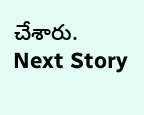చేశారు.
Next Story